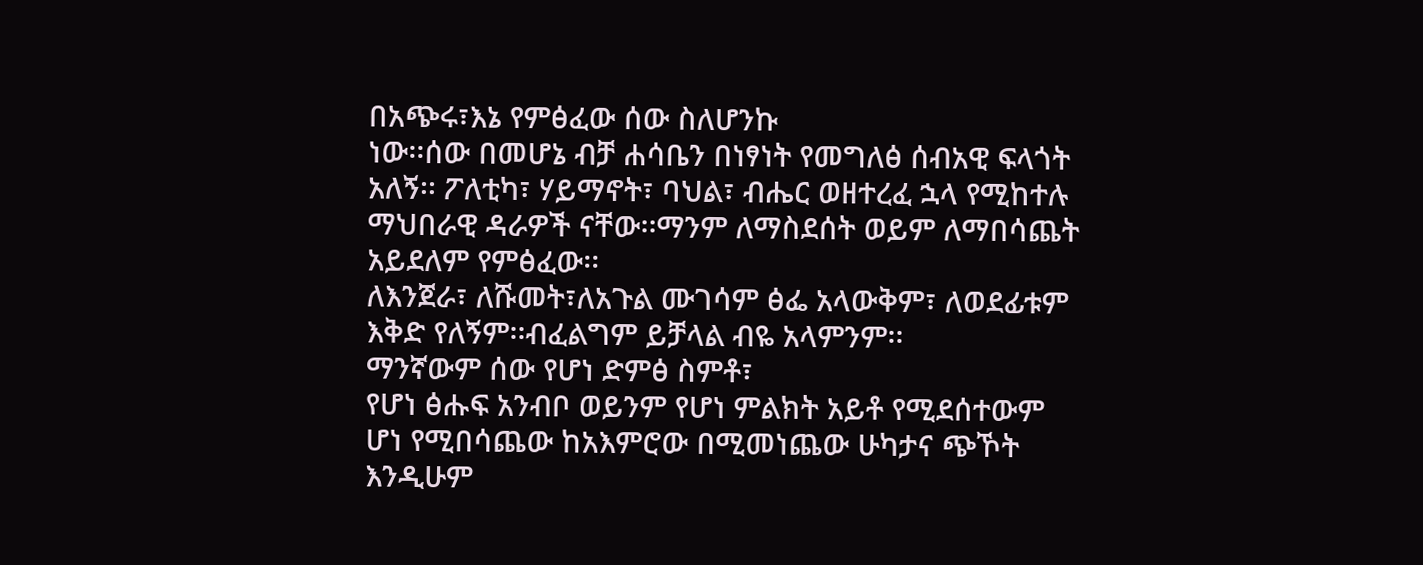በአጭሩ፣እኔ የምፅፈው ሰው ስለሆንኩ
ነው፡፡ሰው በመሆኔ ብቻ ሐሳቤን በነፃነት የመግለፅ ሰብአዊ ፍላጎት አለኝ፡፡ ፖለቲካ፣ ሃይማኖት፣ ባህል፣ ብሔር ወዘተረፈ ኋላ የሚከተሉ ማህበራዊ ዳራዎች ናቸው፡፡ማንም ለማስደሰት ወይም ለማበሳጨት አይደለም የምፅፈው፡፡
ለእንጀራ፣ ለሹመት፣ለአጉል ሙገሳም ፅፌ አላውቅም፣ ለወደፊቱም እቅድ የለኝም፡፡ብፈልግም ይቻላል ብዬ አላምንም፡፡
ማንኛውም ሰው የሆነ ድምፅ ስምቶ፣
የሆነ ፅሑፍ አንብቦ ወይንም የሆነ ምልክት አይቶ የሚደሰተውም ሆነ የሚበሳጨው ከአእምሮው በሚመነጨው ሁካታና ጭኾት እንዲሁም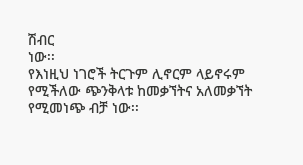ሽብር
ነው፡፡
የእነዚህ ነገሮች ትርጉም ሊኖርም ላይኖሩም የሚችለው ጭንቅላቱ ከመቃኘትና አለመቃኘት የሚመነጭ ብቻ ነው፡፡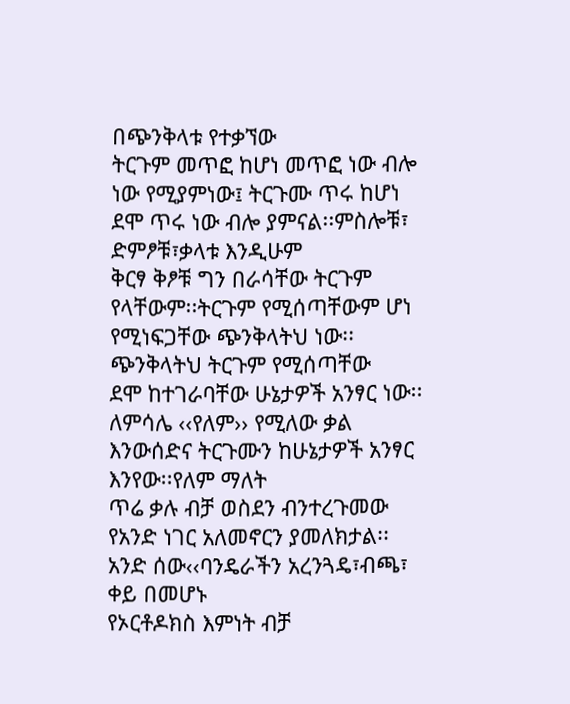በጭንቅላቱ የተቃኘው
ትርጉም መጥፎ ከሆነ መጥፎ ነው ብሎ ነው የሚያምነው፤ ትርጉሙ ጥሩ ከሆነ ደሞ ጥሩ ነው ብሎ ያምናል፡፡ምስሎቹ፣ ድምፆቹ፣ቃላቱ እንዲሁም
ቅርፃ ቅፆቹ ግን በራሳቸው ትርጉም የላቸውም፡፡ትርጉም የሚሰጣቸውም ሆነ የሚነፍጋቸው ጭንቅላትህ ነው፡፡ ጭንቅላትህ ትርጉም የሚሰጣቸው
ደሞ ከተገራባቸው ሁኔታዎች አንፃር ነው፡፡
ለምሳሌ ‹‹የለም›› የሚለው ቃል እንውሰድና ትርጉሙን ከሁኔታዎች አንፃር እንየው፡፡የለም ማለት
ጥሬ ቃሉ ብቻ ወስደን ብንተረጉመው የአንድ ነገር አለመኖርን ያመለክታል፡፡ አንድ ሰው‹‹ባንዴራችን አረንጓዴ፣ብጫ፣ ቀይ በመሆኑ
የኦርቶዶክስ እምነት ብቻ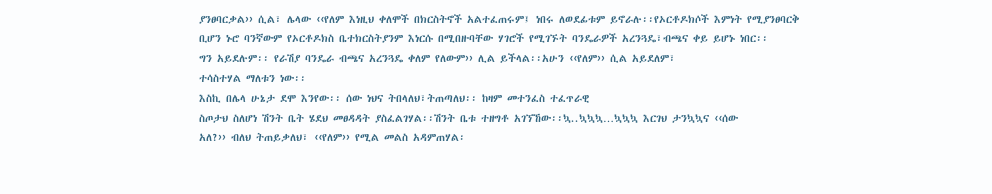ያንፀባርቃል›› ሲል፣ ሌላው ‹‹የለም እነዚህ ቀለሞች በክርስትኖች አልተፈጠሩም፤ ነበሩ ለወደፊቱም ይኖራሉ፡፡የኦርቶዶክሶች እምነት የሚያንፀባርቅ
ቢሆን ኑሮ ባንኛውም የኦርቶዶክስ ቤተክርስትያንም እነርሱ በሚበዙባቸው ሃገሮች የሚገኙት ባንዴራዎች አረንጓዴ፣ብጫና ቀይ ይሆኑ ነበር፡፡
ግን አይደሉም፡፡ የራሽያ ባንዴራ ብጫና አረንጓዴ ቀለም የለውም›› ሊል ይችላል፡፡አሁን ‹‹የለም›› ሲል አይደለም፣
ተሳስተሃል ማለቱን ነው፡፡
እስኪ በሌላ ሁኔታ ደሞ እንየው፡፡ ሰው ነህና ትበላለህ፣ትጠጣለህ፡፡ ከዛም መተንፈስ ተፈጥራዊ
ስጦታህ ስለሆነ ሽንት ቤት ሄደህ መፀዳዳት ያስፈልገሃል፡፡ሽንት ቤቱ ተዘግቶ አገኘኸው፡፡ኳ..ኳኳኳ…ኳኳኳ እርገህ ታንኳኳና ‹‹ሰው
አለ?›› ብለህ ትጠይቃለህ፣ ‹‹የለም›› የሚል መልስ አዳምጠሃል፡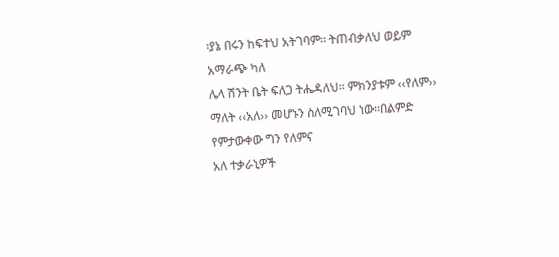፡ያኔ በሩን ከፍተህ አትገባም፡፡ ትጠብቃለህ ወይም አማራጭ ካለ
ሌላ ሽንት ቤት ፍለጋ ትሔዳለህ፡፡ ምክንያቱም ‹‹የለም›› ማለት ‹‹አለ›› መሆኑን ስለሚገባህ ነው፡፡በልምድ የምታውቀው ግን የለምና
አለ ተቃራኒዎች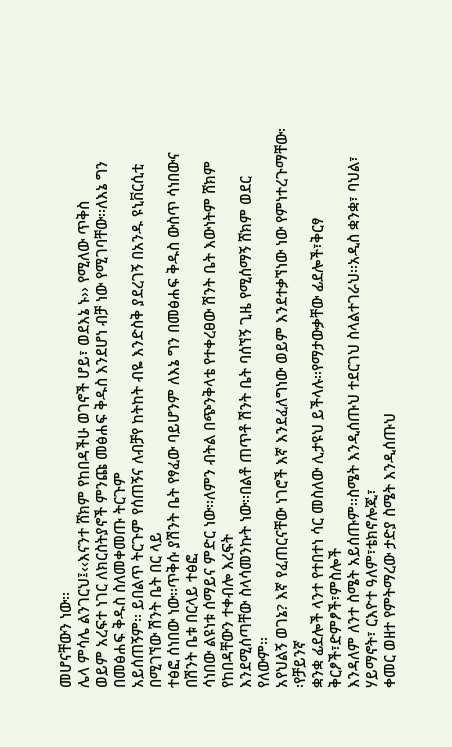መሆናቸውን ነው፡፡
ሌላ ምሳሌ ልንገርህ፤‹‹እናንተ ሸክም የከበዳችሁ ወገኖች ሆይ፣ ወደእኔ ኑ›› የሚለው ጥቅስ
ወይም አረፍተ ነገር ለክርስትያኖች ምንጩ መፅሐፍ ቅዱስ እንደሆነ ብቻ ነው የሚገባቸው፡፡ለእኔ ግን በመፅሐፍ ቅዱስ ስለመቀመጡ ትርጉም
አይሰጠኝም፡፡ ይበልጥ ትርጉም የሰጠኝና ለብቻየ ከትከት ብዬ እንድስቅ ያደረገኝ በአንዱ ዩኒቨርሲቲ በሚገኘው ሽንት ቤት በር ላይ
ተፅፎ ሰነበው ነው፡፡ጥቅሱ ያሽንት ቤት የፃፈው ባይሆንም ለእኔ ግን በመፅሐፍ ቅዱስ ውስጥ ሳነበውና በሽንት ቤቱ በርላይ ተፅፎ
ሳነበው ልዩነቱ ሰማይና ምድር ነው፡፡ለምን ብትል በጭንቅላቴ የተቀረፀው ሽንት ቤት እውነትም ሸክም የከበዳቸውን ተቀብሎ እረፍት
እንደሚሰጣቸው ስላሳመንኩት ነው፡፡በልቶ ጠጥቶ ሽንት ቤት ባሰኘኝ ጊዜ የሚሰማኝ ሸክም ወደር የለውም፡፡
አየህልኝ ወገኔ? እኛ የፈጠርናቸው ነገሮች እኛ እንደፈለግነው ወይም እንደተቃኘነው ነው የምነተረጉማቸው፡፡የቻይንኛ
ቋንቋ ፊደሎች ላንተ የተበተነ ሳር መስለው ሊታዩህ ይችላሉ፡፡የማታውቃቸው ፊደሎች፣ቅርፃ ቅርፆች፣ድምፆች፣ምስሎች
እንዳለም ለንተ ስሜት አይሰጡም፡፡ስሜት እንዲሰጡህ ተደርገህ ስላልተገራህ፡፡አዲስ ቋንቋ፣ ባህል፣ ሃይማኖት፣ ርእዮተ ዓለም፣ቴክኖሎጂ፣
ቀመር ወዘተ የምትማረው ታድያ ስሜት እንዲሰጡህ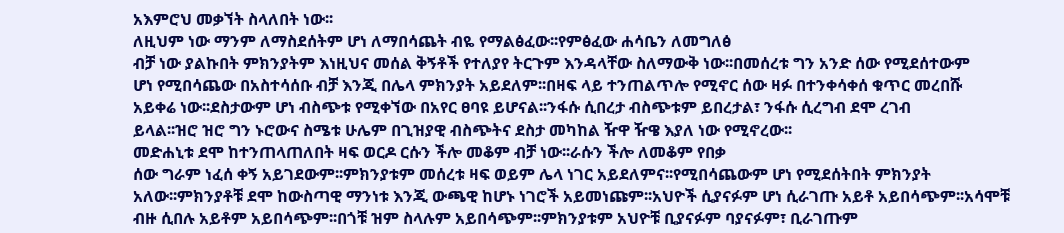አእምሮህ መቃኘት ስላለበት ነው፡፡
ለዚህም ነው ማንም ለማስደሰትም ሆነ ለማበሳጨት ብዬ የማልፅፈው፡፡የምፅፈው ሐሳቤን ለመግለፅ
ብቻ ነው ያልኩበት ምክንያትም እነዚህና መሰል ቅኝቶች የተለያየ ትርጉም እንዳላቸው ስለማውቅ ነው፡፡በመሰረቱ ግን አንድ ሰው የሚደሰተውም
ሆነ የሚበሳጨው በአስተሳሰቡ ብቻ እንጂ በሌላ ምክንያት አይደለም፡፡በዛፍ ላይ ተንጠልጥሎ የሚኖር ሰው ዛፉ በተንቀሳቀሰ ቁጥር መረበሹ
አይቀሬ ነው፡፡ደስታውም ሆነ ብስጭቱ የሚቀኘው በአየር ፀባዩ ይሆናል፡፡ንፋሱ ሲበረታ ብስጭቱም ይበረታል፣ ንፋሱ ሲረግብ ደሞ ረገብ
ይላል፡፡ዝሮ ዝሮ ግን ኑሮውና ስሜቱ ሁሌም በጊዝያዊ ብስጭትና ደስታ መካከል ዥዋ ዥዌ እያለ ነው የሚኖረው፡፡
መድሐኒቱ ደሞ ከተንጠላጠለበት ዛፍ ወርዶ ርሱን ችሎ መቆም ብቻ ነው፡፡ራሱን ችሎ ለመቆም የበቃ
ሰው ግራም ነፈሰ ቀኝ አይገደውም፡፡ምክንያቱም መሰረቱ ዛፍ ወይም ሌላ ነገር አይደለምና፡፡የሚበሳጨውም ሆነ የሚደሰትበት ምክንያት
አለው፡፡ምክንያቶቹ ደሞ ከውስጣዊ ማንነቱ እንጂ ውጫዊ ከሆኑ ነገሮች አይመነጩም፡፡አህዮች ሲያናፉም ሆነ ሲራገጡ አይቶ አይበሳጭም፡፡አሳሞቹ
ብዙ ሲበሉ አይቶም አይበሳጭም፡፡በጎቹ ዝም ስላሉም አይበሳጭም፡፡ምክንያቱም አህዮቹ ቢያናፉም ባያናፉም፣ ቢራገጡም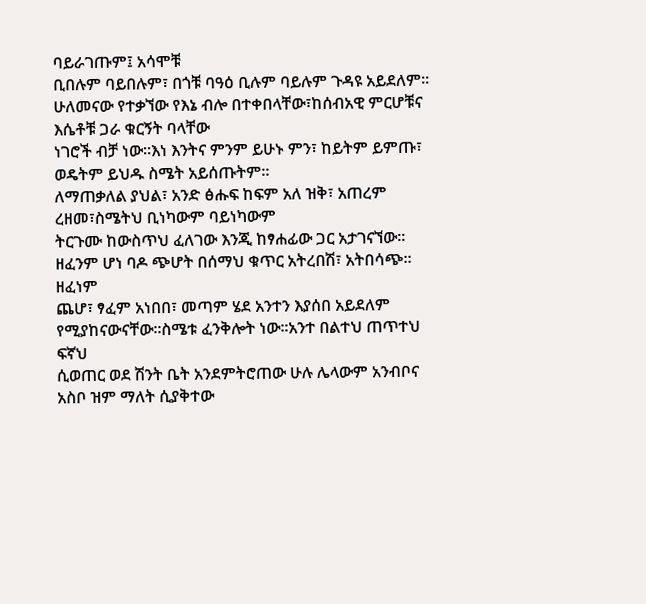ባይራገጡም፤ አሳሞቹ
ቢበሉም ባይበሉም፣ በጎቹ ባዓዕ ቢሉም ባይሉም ጉዳዩ አይደለም፡፡
ሁለመናው የተቃኘው የእኔ ብሎ በተቀበላቸው፣ከሰብአዊ ምርሆቹና እሴቶቹ ጋራ ቁርኝት ባላቸው
ነገሮች ብቻ ነው፡፡እነ እንትና ምንም ይሁኑ ምን፣ ከይትም ይምጡ፣ ወዴትም ይህዱ ስሜት አይሰጡትም፡፡
ለማጠቃለል ያህል፣ አንድ ፅሑፍ ከፍም አለ ዝቅ፣ አጠረም ረዘመ፣ስሜትህ ቢነካውም ባይነካውም
ትርጉሙ ከውስጥህ ፈለገው እንጂ ከፃሐፊው ጋር አታገናኘው፡፡ዘፈንም ሆነ ባዶ ጭሆት በሰማህ ቁጥር አትረበሽ፣ አትበሳጭ፡፡ዘፈነም
ጨሆ፣ ፃፈም አነበበ፣ መጣም ሄደ አንተን እያሰበ አይደለም የሚያከናውናቸው፡፡ስሜቱ ፈንቅሎት ነው፡፡አንተ በልተህ ጠጥተህ ፍኛህ
ሲወጠር ወደ ሽንት ቤት አንደምትሮጠው ሁሉ ሌላውም አንብቦና አስቦ ዝም ማለት ሲያቅተው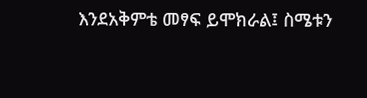እንደአቅምቴ መፃፍ ይሞክራል፤ ስሜቱን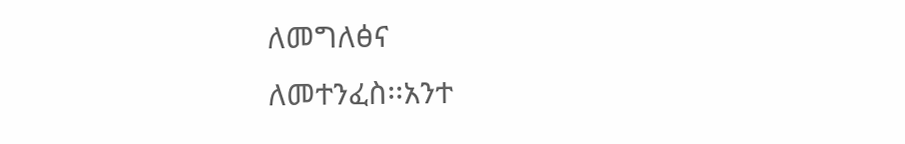ለመግለፅና
ለመተንፈስ፡፡አንተ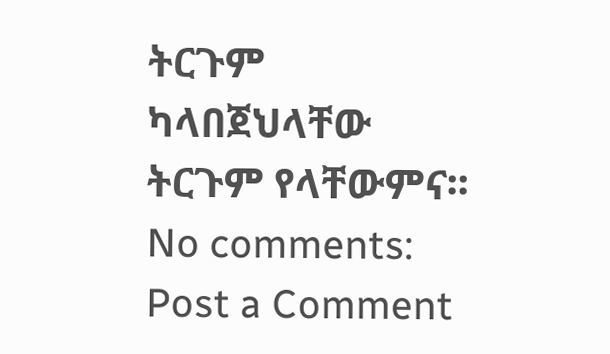ትርጉም ካላበጀህላቸው ትርጉም የላቸውምና፡፡
No comments:
Post a Comment